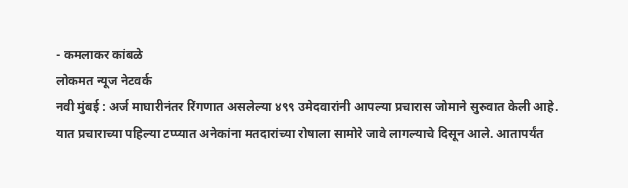- कमलाकर कांबळे
लोकमत न्यूज नेटवर्क
नवी मुंबई : अर्ज माघारीनंतर रिंगणात असलेल्या ४९९ उमेदवारांनी आपल्या प्रचारास जोमाने सुरुवात केली आहे. यात प्रचाराच्या पहिल्या टप्प्यात अनेकांना मतदारांच्या रोषाला सामोरे जावे लागल्याचे दिसून आले. आतापर्यंत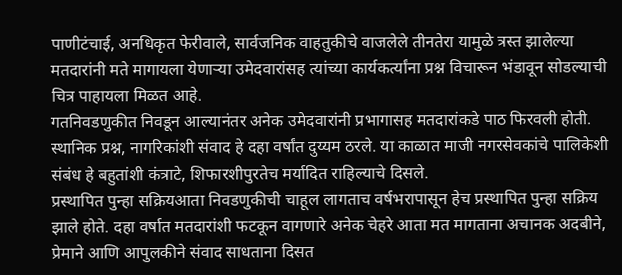पाणीटंचाई, अनधिकृत फेरीवाले, सार्वजनिक वाहतुकीचे वाजलेले तीनतेरा यामुळे त्रस्त झालेल्या मतदारांनी मते मागायला येणाऱ्या उमेदवारांसह त्यांच्या कार्यकर्त्यांना प्रश्न विचारून भंडावून सोडल्याची चित्र पाहायला मिळत आहे.
गतनिवडणुकीत निवडून आल्यानंतर अनेक उमेदवारांनी प्रभागासह मतदारांकडे पाठ फिरवली होती. स्थानिक प्रश्न, नागरिकांशी संवाद हे दहा वर्षांत दुय्यम ठरले. या काळात माजी नगरसेवकांचे पालिकेशी संबंध हे बहुतांशी कंत्राटे, शिफारशीपुरतेच मर्यादित राहिल्याचे दिसले.
प्रस्थापित पुन्हा सक्रियआता निवडणुकीची चाहूल लागताच वर्षभरापासून हेच प्रस्थापित पुन्हा सक्रिय झाले होते. दहा वर्षात मतदारांशी फटकून वागणारे अनेक चेहरे आता मत मागताना अचानक अदबीने, प्रेमाने आणि आपुलकीने संवाद साधताना दिसत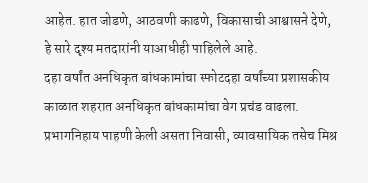आहेत. हात जोडणे, आठवणी काढणे, विकासाची आश्वासने देणे, हे सारे दृश्य मतदारांनी याआधीही पाहिलेले आहे.
दहा वर्षांत अनधिकृत बांधकामांचा स्फोटदहा वर्षांच्या प्रशासकीय काळात शहरात अनधिकृत बांधकामांचा वेग प्रचंड वाढला. प्रभागनिहाय पाहणी केली असता निवासी, व्यावसायिक तसेच मिश्र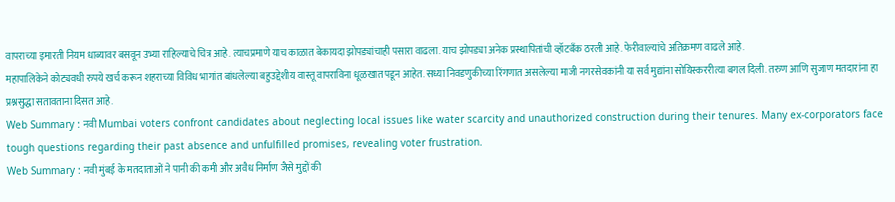वापराच्या इमारती नियम धाब्यावर बसवून उभ्या राहिल्याचे चित्र आहे. त्याचप्रमाणे याच काळात बेकायदा झोपड्यांचाही पसारा वाढला. याच झोपड्या अनेक प्रस्थापितांची व्हॉटबँक ठरली आहे. फेरीवाल्यांचे अतिक्रमण वाढले आहे.
महापालिकेने कोट्यवधी रुपये खर्च करून शहराच्या विविध भागांत बांधलेल्या बहुउद्देशीय वास्तू वापराविना धूळखात पडून आहेत. सध्या निवडणुकीच्या रिंगणात असलेल्या माजी नगरसेवकांनी या सर्व मुद्यांना सोयिस्कररीत्या बगल दिली. तरुण आणि सुजाण मतदारांना हा प्रश्नसुद्धा सतावताना दिसत आहे.
Web Summary : नवी Mumbai voters confront candidates about neglecting local issues like water scarcity and unauthorized construction during their tenures. Many ex-corporators face tough questions regarding their past absence and unfulfilled promises, revealing voter frustration.
Web Summary : नवी मुंबई के मतदाताओं ने पानी की कमी और अवैध निर्माण जैसे मुद्दों की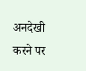अनदेखी करने पर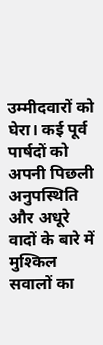उम्मीदवारों को घेरा। कई पूर्व पार्षदों को अपनी पिछली अनुपस्थिति और अधूरे वादों के बारे में मुश्किल सवालों का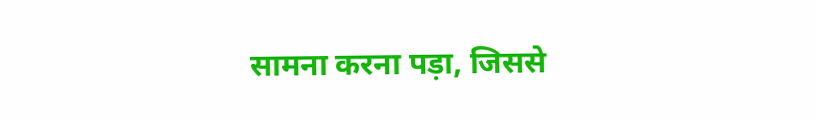सामना करना पड़ा, जिससे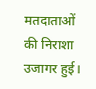मतदाताओं की निराशा उजागर हुई।